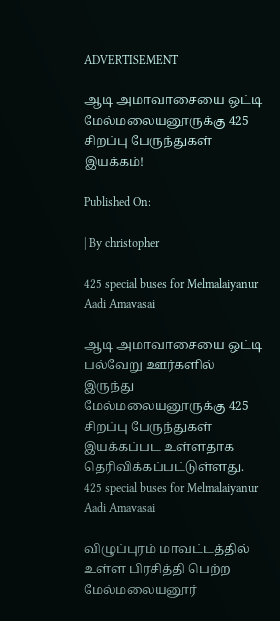ADVERTISEMENT

ஆடி அமாவாசையை ஒட்டி மேல்மலையனூருக்கு 425 சிறப்பு பேருந்துகள் இயக்கம்!

Published On:

| By christopher

425 special buses for Melmalaiyanur Aadi Amavasai

ஆடி அமாவாசையை ஒட்டி பல்வேறு ஊர்களில் இருந்து மேல்மலையனூருக்கு 425 சிறப்பு பேருந்துகள் இயக்கப்பட உள்ளதாக தெரிவிக்கப்பட்டுள்ளது. 425 special buses for Melmalaiyanur Aadi Amavasai

விழுப்புரம் மாவட்டத்தில் உள்ள பிரசித்தி பெற்ற மேல்மலையனூர்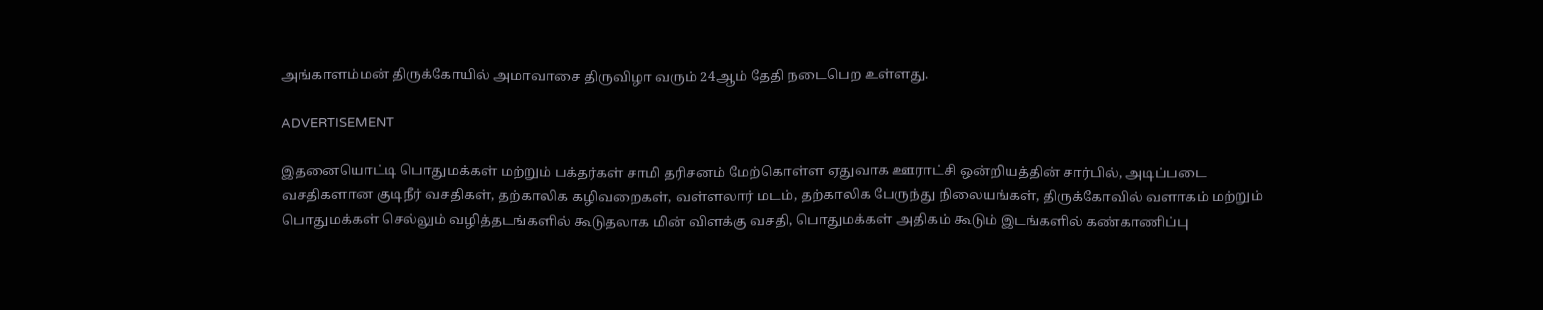அங்காளம்மன் திருக்கோயில் அமாவாசை திருவிழா வரும் 24ஆம் தேதி நடைபெற உள்ளது.

ADVERTISEMENT

இதனையொட்டி பொதுமக்கள் மற்றும் பக்தர்கள் சாமி தரிசனம் மேற்கொள்ள ஏதுவாக ஊராட்சி ஒன்றியத்தின் சார்பில், அடிப்படை வசதிகளான குடிநீர் வசதிகள், தற்காலிக கழிவறைகள், வள்ளலார் மடம், தற்காலிக பேருந்து நிலையங்கள், திருக்கோவில் வளாகம் மற்றும் பொதுமக்கள் செல்லும் வழித்தடங்களில் கூடுதலாக மின் விளக்கு வசதி, பொதுமக்கள் அதிகம் கூடும் இடங்களில் கண்காணிப்பு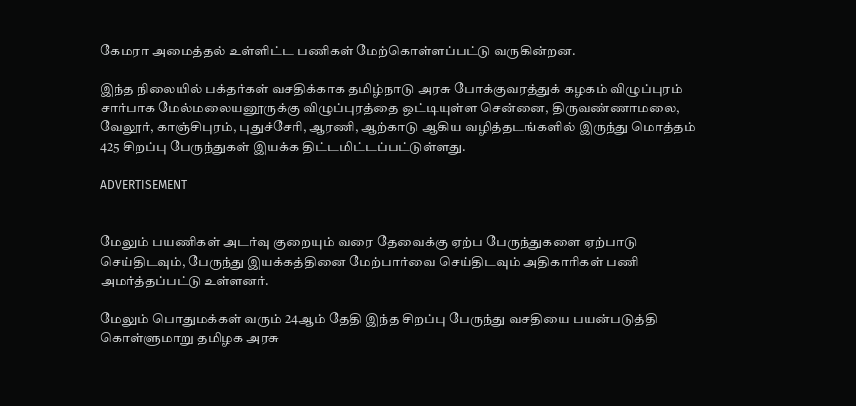கேமரா அமைத்தல் உள்ளிட்ட பணிகள் மேற்கொள்ளப்பட்டு வருகின்றன.

இந்த நிலையில் பக்தர்கள் வசதிக்காக தமிழ்நாடு அரசு போக்குவரத்துக் கழகம் விழுப்புரம் சார்பாக மேல்மலையனூருக்கு விழுப்புரத்தை ஒட்டியுள்ள சென்னை, திருவண்ணாமலை, வேலூர், காஞ்சிபுரம், புதுச்சேரி, ஆரணி, ஆற்காடு ஆகிய வழித்தடங்களில் இருந்து மொத்தம் 425 சிறப்பு பேருந்துகள் இயக்க திட்டமிட்டப்பட்டுள்ளது.

ADVERTISEMENT


மேலும் பயணிகள் அடர்வு குறையும் வரை தேவைக்கு ஏற்ப பேருந்துகளை ஏற்பாடு செய்திடவும், பேருந்து இயக்கத்தினை மேற்பார்வை செய்திடவும் அதிகாரிகள் பணி அமர்த்தப்பட்டு உள்ளனர்.

மேலும் பொதுமக்கள் வரும் 24ஆம் தேதி இந்த சிறப்பு பேருந்து வசதியை பயன்படுத்தி கொள்ளுமாறு தமிழக அரசு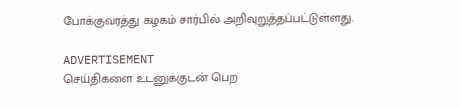போக்குவரத்து கழகம் சார்பில் அறிவுறுத்தப்பட்டுள்ளது.

ADVERTISEMENT
செய்திகளை உடனுக்குடன் பெற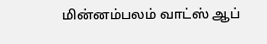மின்னம்பலம் வாட்ஸ் ஆப்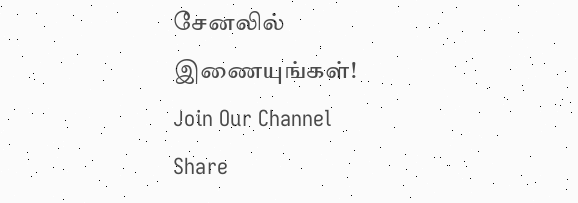சேனலில் இணையுங்கள்!
Join Our Channel
Share